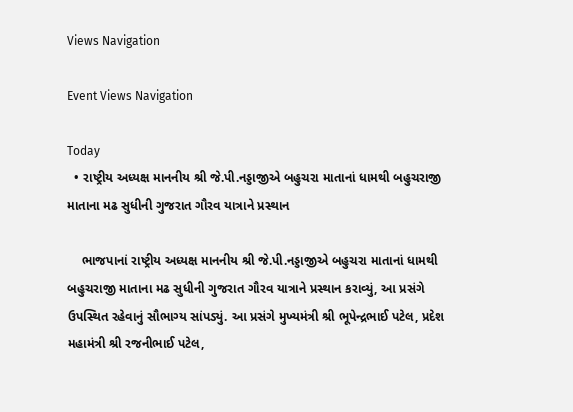Views Navigation

Event Views Navigation

Today
  • રાષ્ટ્રીય અધ્યક્ષ માનનીય શ્રી જે.પી.નડ્ડાજીએ બહુચરા માતાનાં ધામથી બહુચરાજી માતાના મઢ સુધીની ગુજરાત ગૌરવ યાત્રાને પ્રસ્થાન

    ભાજપાનાં રાષ્ટ્રીય અધ્યક્ષ માનનીય શ્રી જે.પી.નડ્ડાજીએ બહુચરા માતાનાં ધામથી બહુચરાજી માતાના મઢ સુધીની ગુજરાત ગૌરવ યાત્રાને પ્રસ્થાન કરાવ્યું, આ પ્રસંગે ઉપસ્થિત રહેવાનું સૌભાગ્ય સાંપડ્યું. આ પ્રસંગે મુખ્યમંત્રી શ્રી ભૂપેન્દ્રભાઈ પટેલ, પ્રદેશ મહામંત્રી શ્રી રજનીભાઈ પટેલ,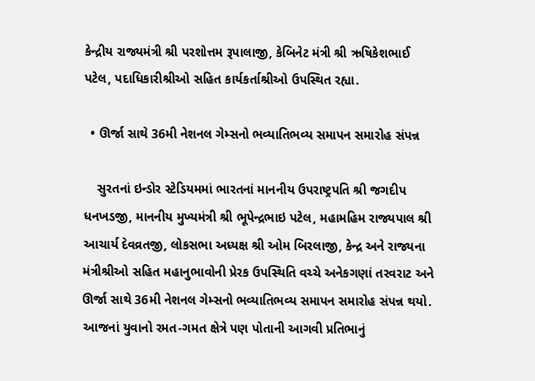કેન્દ્રીય રાજ્યમંત્રી શ્રી પરશોત્તમ રૂપાલાજી, કેબિનેટ મંત્રી શ્રી ઋષિકેશભાઈ પટેલ, પદાધિકારીશ્રીઓ સહિત કાર્યકર્તાશ્રીઓ ઉપસ્થિત રહ્યા.

  • ઊર્જા સાથે 36મી નેશનલ ગેમ્સનો ભવ્યાતિભવ્ય સમાપન સમારોહ સંપન્ન

    સુરતનાં ઇન્ડોર સ્ટેડિયમમાં ભારતનાં માનનીય ઉપરાષ્ટ્રપતિ શ્રી જગદીપ ધનખડજી, માનનીય મુખ્યમંત્રી શ્રી ભૂપેન્દ્રભાઇ પટેલ, મહામહિમ રાજ્યપાલ શ્રી આચાર્ય દેવવ્રતજી, લોકસભા અધ્યક્ષ શ્રી ઓમ બિરલાજી, કેન્દ્ર અને રાજ્યના મંત્રીશ્રીઓ સહિત મહાનુભાવોની પ્રેરક ઉપસ્થિતિ વચ્ચે અનેકગણાં તરવરાટ અને ઊર્જા સાથે 36મી નેશનલ ગેમ્સનો ભવ્યાતિભવ્ય સમાપન સમારોહ સંપન્ન થયો. આજનાં યુવાનો રમત-ગમત ક્ષેત્રે પણ પોતાની આગવી પ્રતિભાનું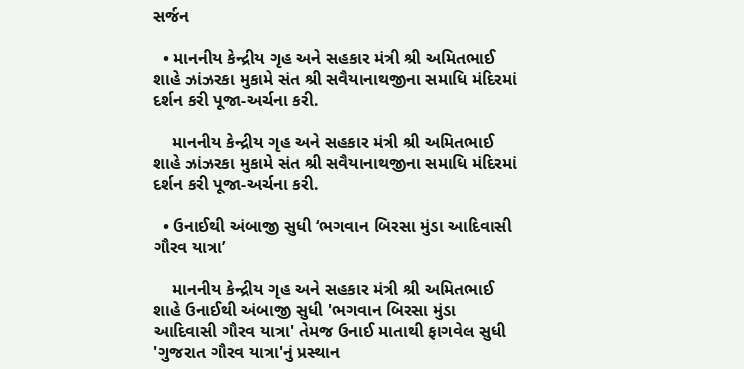સર્જન

  • માનનીય કેન્દ્રીય ગૃહ અને સહકાર મંત્રી શ્રી અમિતભાઈ શાહે ઝાંઝરકા મુકામે સંત શ્રી સવૈયાનાથજીના સમાધિ મંદિરમાં દર્શન કરી પૂજા-અર્ચના કરી.

    માનનીય કેન્દ્રીય ગૃહ અને સહકાર મંત્રી શ્રી અમિતભાઈ શાહે ઝાંઝરકા મુકામે સંત શ્રી સવૈયાનાથજીના સમાધિ મંદિરમાં દર્શન કરી પૂજા-અર્ચના કરી.

  • ઉનાઈથી અંબાજી સુધી ‘ભગવાન બિરસા મુંડા આદિવાસી ગૌરવ યાત્રા’

    માનનીય કેન્દ્રીય ગૃહ અને સહકાર મંત્રી શ્રી અમિતભાઈ શાહે ઉનાઈથી અંબાજી સુધી 'ભગવાન બિરસા મુંડા આદિવાસી ગૌરવ યાત્રા' તેમજ ઉનાઈ માતાથી ફાગવેલ સુધી 'ગુજરાત ગૌરવ યાત્રા'નું પ્રસ્થાન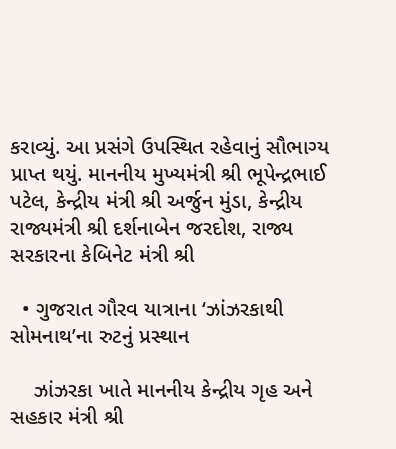કરાવ્યું. આ પ્રસંગે ઉપસ્થિત રહેવાનું સૌભાગ્ય પ્રાપ્ત થયું. માનનીય મુખ્યમંત્રી શ્રી ભૂપેન્દ્રભાઈ પટેલ, કેન્દ્રીય મંત્રી શ્રી અર્જુન મુંડા, કેન્દ્રીય રાજ્યમંત્રી શ્રી દર્શનાબેન જરદોશ, રાજ્ય સરકારના કેબિનેટ મંત્રી શ્રી

  • ગુજરાત ગૌરવ યાત્રાના ‘ઝાંઝરકાથી સોમનાથ’ના રુટનું પ્રસ્થાન

    ઝાંઝરકા ખાતે માનનીય કેન્દ્રીય ગૃહ અને સહકાર મંત્રી શ્રી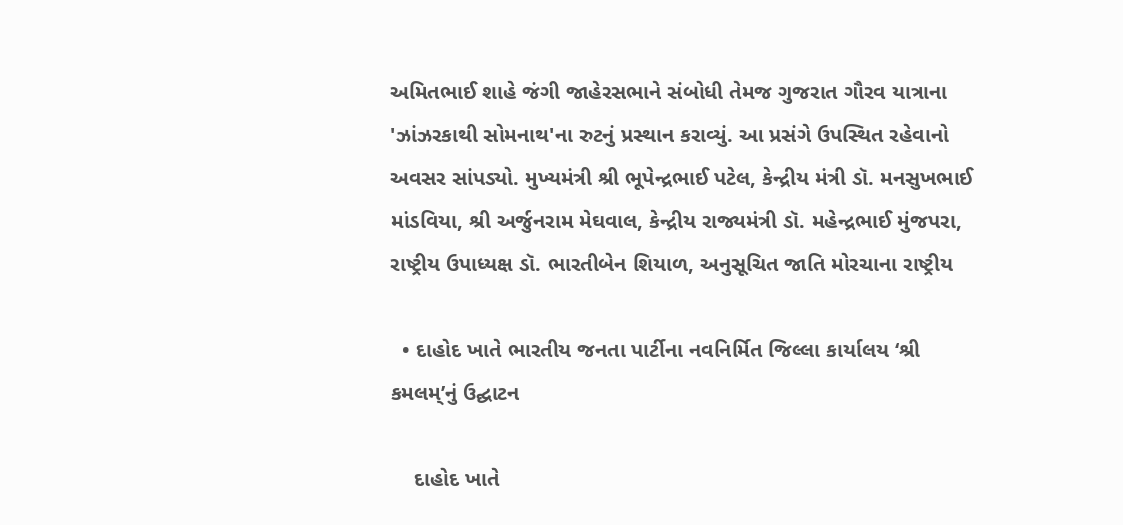અમિતભાઈ શાહે જંગી જાહેરસભાને સંબોધી તેમજ ગુજરાત ગૌરવ યાત્રાના 'ઝાંઝરકાથી સોમનાથ'ના રુટનું પ્રસ્થાન કરાવ્યું. આ પ્રસંગે ઉપસ્થિત રહેવાનો અવસર સાંપડ્યો. મુખ્યમંત્રી શ્રી ભૂપેન્દ્રભાઈ પટેલ, કેન્દ્રીય મંત્રી ડૉ. મનસુખભાઈ માંડવિયા, શ્રી અર્જુનરામ મેઘવાલ, કેન્દ્રીય રાજ્યમંત્રી ડૉ. મહેન્દ્રભાઈ મુંજપરા, રાષ્ટ્રીય ઉપાધ્યક્ષ ડૉ. ભારતીબેન શિયાળ, અનુસૂચિત જાતિ મોરચાના રાષ્ટ્રીય

  • દાહોદ ખાતે ભારતીય જનતા પાર્ટીના નવનિર્મિત જિલ્લા કાર્યાલય ‘શ્રી કમલમ્’નું ઉદ્ઘાટન

    દાહોદ ખાતે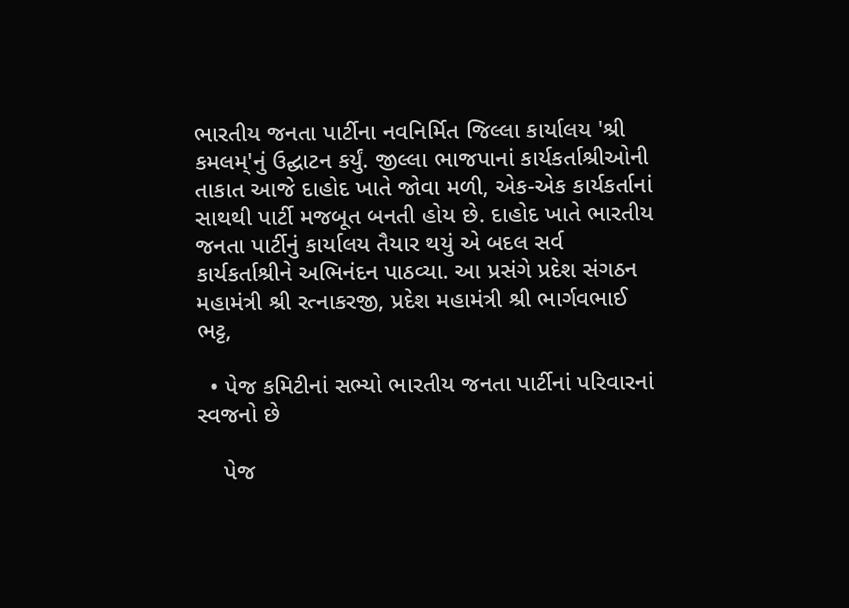ભારતીય જનતા પાર્ટીના નવનિર્મિત જિલ્લા કાર્યાલય 'શ્રી કમલમ્'નું ઉદ્ઘાટન કર્યું. જીલ્લા ભાજપાનાં કાર્યકર્તાશ્રીઓની તાકાત આજે દાહોદ ખાતે જોવા મળી, એક-એક કાર્યકર્તાનાં સાથથી પાર્ટી મજબૂત બનતી હોય છે. દાહોદ ખાતે ભારતીય જનતા પાર્ટીનું કાર્યાલય તૈયાર થયું એ બદલ સર્વ કાર્યકર્તાશ્રીને અભિનંદન પાઠવ્યા. આ પ્રસંગે પ્રદેશ સંગઠન મહામંત્રી શ્રી રત્નાકરજી, પ્રદેશ મહામંત્રી શ્રી ભાર્ગવભાઈ ભટ્ટ,

  • પેજ કમિટીનાં સભ્યો ભારતીય જનતા પાર્ટીનાં પરિવારનાં સ્વજનો છે

    પેજ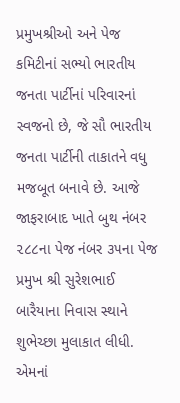પ્રમુખશ્રીઓ અને પેજ કમિટીનાં સભ્યો ભારતીય જનતા પાર્ટીનાં પરિવારનાં સ્વજનો છે, જે સૌ ભારતીય જનતા પાર્ટીની તાકાતને વધુ મજબૂત બનાવે છે. આજે જાફરાબાદ ખાતે બુથ નંબર ૨૮૮ના પેજ નંબર ૩૫ના પેજ પ્રમુખ શ્રી સુરેશભાઈ બારૈયાના નિવાસ સ્થાને શુભેચ્છા મુલાકાત લીધી. એમનાં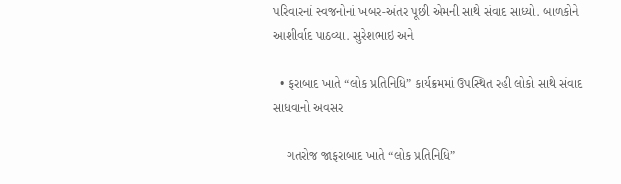પરિવારનાં સ્વજનોનાં ખબર-અંતર પૂછી એમની સાથે સંવાદ સાધ્યો. બાળકોને આશીર્વાદ પાઠવ્યા. સુરેશભાઇ અને

  • ફરાબાદ ખાતે “લોક પ્રતિનિધિ” કાર્યક્રમમાં ઉપસ્થિત રહી લોકો સાથે સંવાદ સાધવાનો અવસર

    ગતરોજ જાફરાબાદ ખાતે “લોક પ્રતિનિધિ”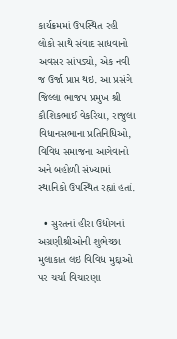કાર્યક્રમમાં ઉપસ્થિત રહી લોકો સાથે સંવાદ સાધવાનો અવસર સાંપડ્યો, એક નવી જ ઉર્જા પ્રાપ્ત થઇ. આ પ્રસંગે જિલ્લા ભાજપ પ્રમુખ શ્રી કૌશિકભાઈ વેકરિયા, રાજુલા વિધાનસભાના પ્રતિનિધિઓ, વિવિધ સમાજના આગેવાનો અને બહોળી સંખ્યામાં સ્થાનિકો ઉપસ્થિત રહ્યાં હતાં.

  • સુરતનાં હીરા ઉદ્યોગનાં અગ્રણીશ્રીઓની શુભેચ્છા મુલાકાત લઇ વિવિધ મુદ્દાઓ પર ચર્ચા વિચારણા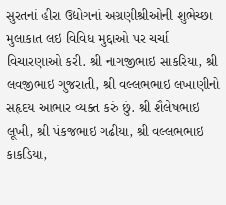સુરતનાં હીરા ઉદ્યોગનાં અગ્રણીશ્રીઓની શુભેચ્છા મુલાકાત લઇ વિવિધ મુદ્દાઓ પર ચર્ચા વિચારણાઓ કરી. શ્રી નાગજીભાઇ સાકરિયા, શ્રી લવજીભાઇ ગુજરાતી, શ્રી વલ્લભભાઇ લખાણીનો સહૃદય આભાર વ્યક્ત કરું છું. શ્રી શૈલેષભાઇ લૂખી, શ્રી પંકજભાઇ ગઢીયા, શ્રી વલ્લભભાઇ કાકડિયા,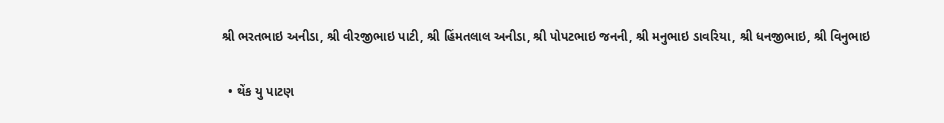શ્રી ભરતભાઇ અનીડા, શ્રી વીરજીભાઇ પાટી, શ્રી હિંમતલાલ અનીડા, શ્રી પોપટભાઇ જનની, શ્રી મનુભાઇ ડાવરિયા, શ્રી ધનજીભાઇ, શ્રી વિનુભાઇ

  • થેંક યુ પાટણ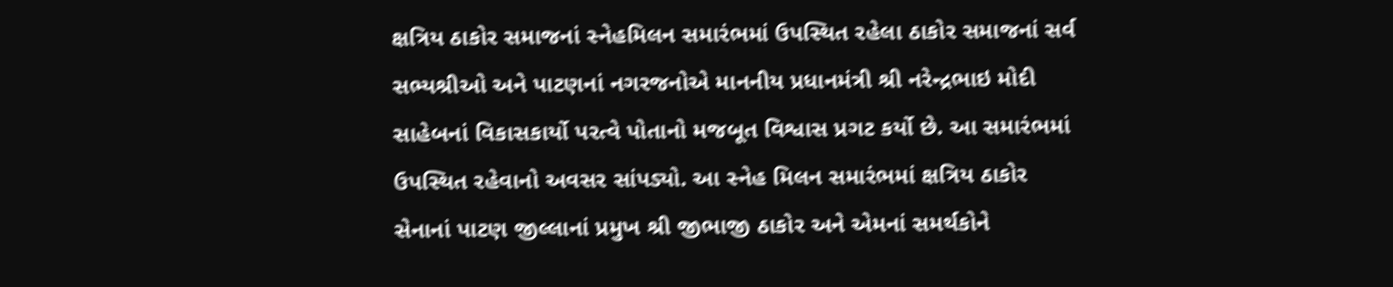ક્ષત્રિય ઠાકોર સમાજનાં સ્નેહમિલન સમારંભમાં ઉપસ્થિત રહેલા ઠાકોર સમાજનાં સર્વ સભ્યશ્રીઓ અને પાટણનાં નગરજનોએ માનનીય પ્રધાનમંત્રી શ્રી નરેન્દ્રભાઇ મોદી સાહેબનાં વિકાસકાર્યો પરત્વે પોતાનો મજબૂત વિશ્વાસ પ્રગટ કર્યો છે. આ સમારંભમાં ઉપસ્થિત રહેવાનો અવસર સાંપડ્યો. આ સ્નેહ મિલન સમારંભમાં ક્ષત્રિય ઠાકોર સેનાનાં પાટણ જીલ્લાનાં પ્રમુખ શ્રી જીભાજી ઠાકોર અને એમનાં સમર્થકોને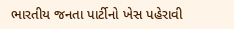ભારતીય જનતા પાર્ટીનો ખેસ પહેરાવી